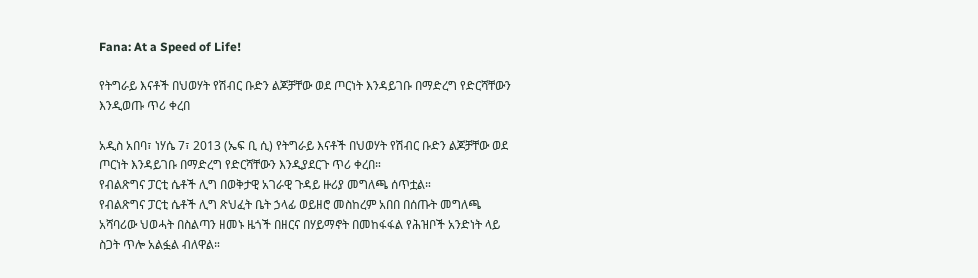Fana: At a Speed of Life!

የትግራይ እናቶች በህወሃት የሽብር ቡድን ልጆቻቸው ወደ ጦርነት እንዳይገቡ በማድረግ የድርሻቸውን እንዲወጡ ጥሪ ቀረበ

አዲስ አበባ፣ ነሃሴ 7፣ 2013 (ኤፍ ቢ ሲ) የትግራይ እናቶች በህወሃት የሽብር ቡድን ልጆቻቸው ወደ ጦርነት እንዳይገቡ በማድረግ የድርሻቸውን እንዲያደርጉ ጥሪ ቀረበ።
የብልጽግና ፓርቲ ሴቶች ሊግ በወቅታዊ አገራዊ ጉዳይ ዙሪያ መግለጫ ሰጥቷል።
የብልጽግና ፓርቲ ሴቶች ሊግ ጽህፈት ቤት ኃላፊ ወይዘሮ መስከረም አበበ በሰጡት መግለጫ አሻባሪው ህወሓት በስልጣን ዘመኑ ዜጎች በዘርና በሃይማኖት በመከፋፋል የሕዝቦች አንድነት ላይ ስጋት ጥሎ አልፏል ብለዋል።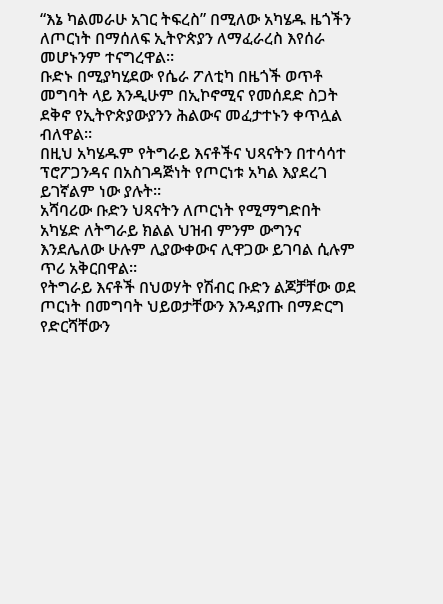“እኔ ካልመራሁ አገር ትፍረስ” በሚለው አካሄዱ ዜጎችን ለጦርነት በማሰለፍ ኢትዮጵያን ለማፈራረስ እየሰራ መሆኑንም ተናግረዋል።
ቡድኑ በሚያካሂደው የሴራ ፖለቲካ በዜጎች ወጥቶ መግባት ላይ እንዲሁም በኢኮኖሚና የመሰደድ ስጋት ደቅኖ የኢትዮጵያውያንን ሕልውና መፈታተኑን ቀጥሏል ብለዋል።
በዚህ አካሄዱም የትግራይ እናቶችና ህጻናትን በተሳሳተ ፕሮፖጋንዳና በአስገዳጅነት የጦርነቱ አካል እያደረገ ይገኛልም ነው ያሉት።
አሻባሪው ቡድን ህጻናትን ለጦርነት የሚማግድበት አካሄድ ለትግራይ ክልል ህዝብ ምንም ውግንና እንደሌለው ሁሉም ሊያውቀውና ሊዋጋው ይገባል ሲሉም ጥሪ አቅርበዋል።
የትግራይ እናቶች በህወሃት የሽብር ቡድን ልጆቻቸው ወደ ጦርነት በመግባት ህይወታቸውን እንዳያጡ በማድርግ የድርሻቸውን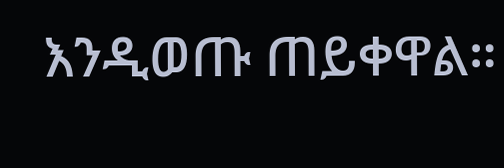እንዲወጡ ጠይቀዋል።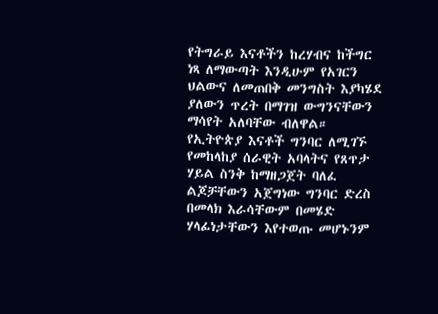የትግራይ እናቶችን ከረሃብና ከችግር ነጻ ለማውጣት እንዲሁም የአገርን ህልውና ለመጠበቅ መንግስት እያካሄደ ያለውን ጥረት በማገዝ ውግንናቸውን ማሳየት አለባቸው ብለዋል።
የኢትዮጵያ እናቶች ግንባር ለሚገኙ የመከላከያ ሰራዊት አባላትና የጸጥታ ሃይል ስንቅ ከማዘጋጀት ባለፈ ልጆቻቸውን አጀግነው ግንባር ድረስ በመላክ እራሳቸውም በመሄድ ሃላፊነታቸውን እየተወጡ መሆኑንም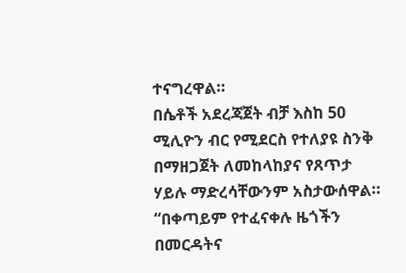ተናግረዋል።
በሴቶች አደረጃጀት ብቻ እስከ 50 ሚሊዮን ብር የሚደርስ የተለያዩ ስንቅ በማዘጋጀት ለመከላከያና የጸጥታ ሃይሉ ማድረሳቸውንም አስታውሰዋል።
“በቀጣይም የተፈናቀሉ ዜጎችን በመርዳትና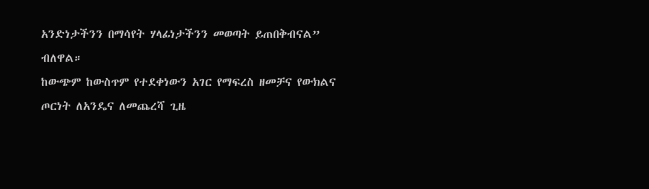አንድነታችንን በማሳየት ሃላፊነታችንን መወጣት ይጠበቅብናል” ብለዋል።
ከውጭም ከውስጥም የተደቀነውን አገር የማፍረስ ዘመቻና የውክልና ጦርነት ለአንዴና ለመጨረሻ ጊዜ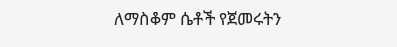ለማስቆም ሴቶች የጀመሩትን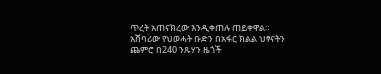ጥረት አጠናክረው እንዲቀጠሉ ጠይቀዋል።
አሸባሪው የህወሓት ቡድን በአፋር ክልል ህፃናትን ጨምሮ በ240 ንጹሃን ዜጎች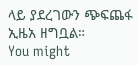ላይ ያደረገውን ጭፍጨፋ ኢዜአ ዘግቧል።
You might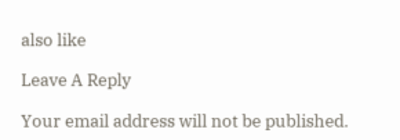also like

Leave A Reply

Your email address will not be published.